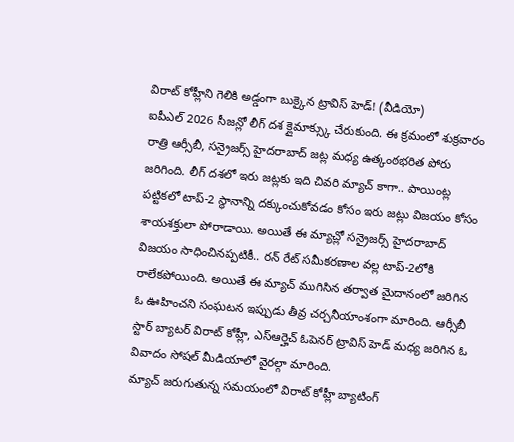విరాట్ కోహ్లీని గెలికి అడ్డంగా బుక్కైన ట్రావిస్ హెడ్! (వీడియో)
ఐపీఎల్ 2026 సీజన్లో లీగ్ దశ క్లైమాక్స్కు చేరుకుంది. ఈ క్రమంలో శుక్రవారం రాత్రి ఆర్సీబీ, సన్రైజర్స్ హైదరాబాద్ జట్ల మధ్య ఉత్కంఠభరిత పోరు జరిగింది. లీగ్ దశలో ఇరు జట్లకు ఇది చివరి మ్యాచ్ కాగా.. పాయింట్ల పట్టికలో టాప్-2 స్థానాన్ని దక్కుంచుకోవడం కోసం ఇరు జట్లు విజయం కోసం శాయశక్తులా పోరాడాయి. అయితే ఈ మ్యాచ్లో సన్రైజర్స్ హైదరాబాద్ విజయం సాధించినప్పటికీ.. రన్ రేట్ సమీకరణాల వల్ల టాప్-2లోకి రాలేకపోయింది. అయితే ఈ మ్యాచ్ ముగిసిన తర్వాత మైదానంలో జరిగిన ఓ ఊహించని సంఘటన ఇప్పుడు తీవ్ర చర్చనీయాంశంగా మారింది. ఆర్సీబీ స్టార్ బ్యాటర్ విరాట్ కోహ్లీ, ఎస్ఆర్హెచ్ ఓపెనర్ ట్రావిస్ హెడ్ మధ్య జరిగిన ఓ వివాదం సోషల్ మీడియాలో వైరల్గా మారింది.
మ్యాచ్ జరుగుతున్న సమయంలో విరాట్ కోహ్లీ బ్యాటింగ్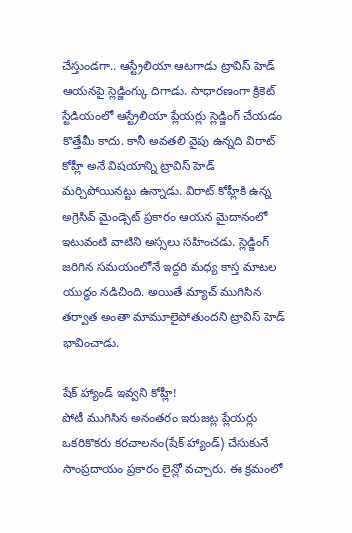చేస్తుండగా.. ఆస్ట్రేలియా ఆటగాడు ట్రావిస్ హెడ్ ఆయనపై స్లెడ్జింగ్కు దిగాడు. సాధారణంగా క్రికెట్ స్టేడియంలో ఆస్ట్రేలియా ప్లేయర్లు స్లెడ్జింగ్ చేయడం కొత్తేమీ కాదు. కానీ అవతలి వైపు ఉన్నది విరాట్ కోహ్లీ అనే విషయాన్ని ట్రావిస్ హెడ్ మర్చిపోయినట్టు ఉన్నాడు. విరాట్ కోహ్లీకి ఉన్న అగ్రెసివ్ మైండ్సెట్ ప్రకారం ఆయన మైదానంలో ఇటువంటి వాటిని అస్సలు సహించడు. స్లెడ్జింగ్ జరిగిన సమయంలోనే ఇద్దరి మధ్య కాస్త మాటల యుద్ధం నడిచింది. అయితే మ్యాచ్ ముగిసిన తర్వాత అంతా మామూలైపోతుందని ట్రావిస్ హెడ్ భావించాడు.

షేక్ హ్యాండ్ ఇవ్వని కోహ్లీ!
పోటీ ముగిసిన అనంతరం ఇరుజట్ల ప్లేయర్లు ఒకరికొకరు కరచాలనం(షేక్ హ్యాండ్) చేసుకునే సాంప్రదాయం ప్రకారం లైన్లో వచ్చారు. ఈ క్రమంలో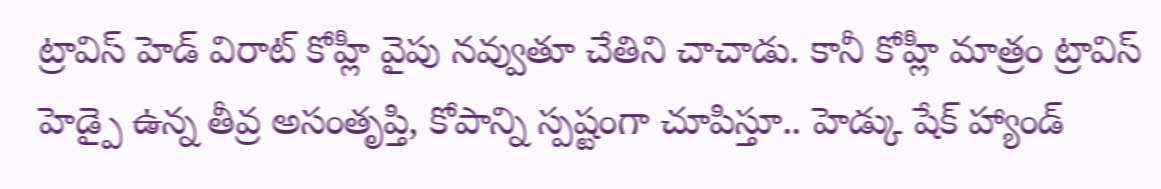ట్రావిస్ హెడ్ విరాట్ కోహ్లీ వైపు నవ్వుతూ చేతిని చాచాడు. కానీ కోహ్లీ మాత్రం ట్రావిస్ హెడ్పై ఉన్న తీవ్ర అసంతృప్తి, కోపాన్ని స్పష్టంగా చూపిస్తూ.. హెడ్కు షేక్ హ్యాండ్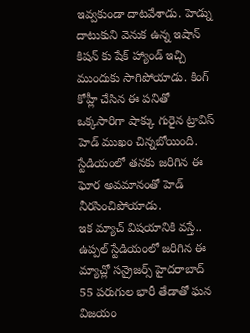ఇవ్వకుండా దాటవేశాడు. హెడ్ను దాటుకుని వెనుక ఉన్న ఇషాన్ కిషన్ కు షేక్ హ్యాండ్ ఇచ్చి ముందుకు సాగిపోయాడు. కింగ్ కోహ్లీ చేసిన ఈ పనితో ఒక్కసారిగా షాక్కు గురైన ట్రావిస్ హెడ్ ముఖం చిన్నబోయింది. స్టేడియంలో తనకు జరిగిన ఈ ఘోర అవమానంతో హెడ్ నీరసించిపోయాడు.
ఇక మ్యాచ్ విషయానికి వస్తే.. ఉప్పల్ స్టేడియంలో జరిగిన ఈ మ్యాచ్లో సన్రైజర్స్ హైదరాబాద్ 55 పరుగుల భారీ తేడాతో ఘన విజయం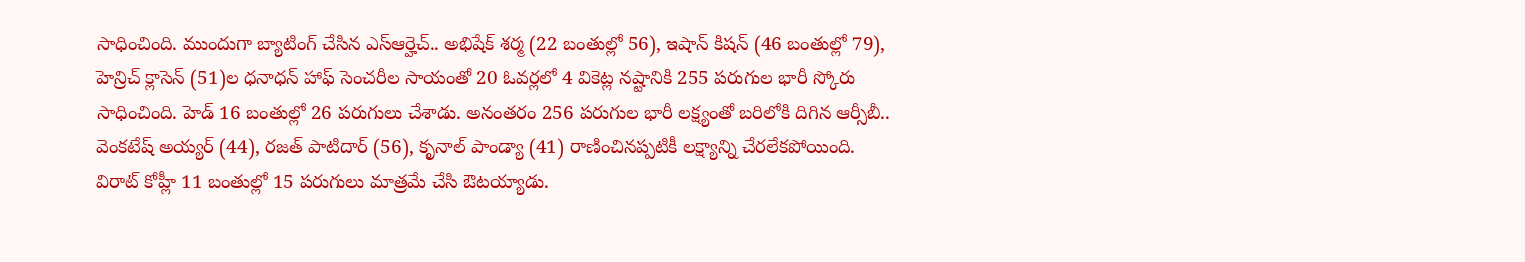సాధించింది. ముందుగా బ్యాటింగ్ చేసిన ఎస్ఆర్హెచ్.. అభిషేక్ శర్మ (22 బంతుల్లో 56), ఇషాన్ కిషన్ (46 బంతుల్లో 79), హెన్రిచ్ క్లాసెన్ (51)ల ధనాధన్ హాఫ్ సెంచరీల సాయంతో 20 ఓవర్లలో 4 వికెట్ల నష్టానికి 255 పరుగుల భారీ స్కోరు సాధించింది. హెడ్ 16 బంతుల్లో 26 పరుగులు చేశాడు. అనంతరం 256 పరుగుల భారీ లక్ష్యంతో బరిలోకి దిగిన ఆర్సీబీ.. వెంకటేష్ అయ్యర్ (44), రజత్ పాటిదార్ (56), కృనాల్ పాండ్యా (41) రాణించినప్పటికీ లక్ష్యాన్ని చేరలేకపోయింది. విరాట్ కోహ్లీ 11 బంతుల్లో 15 పరుగులు మాత్రమే చేసి ఔటయ్యాడు.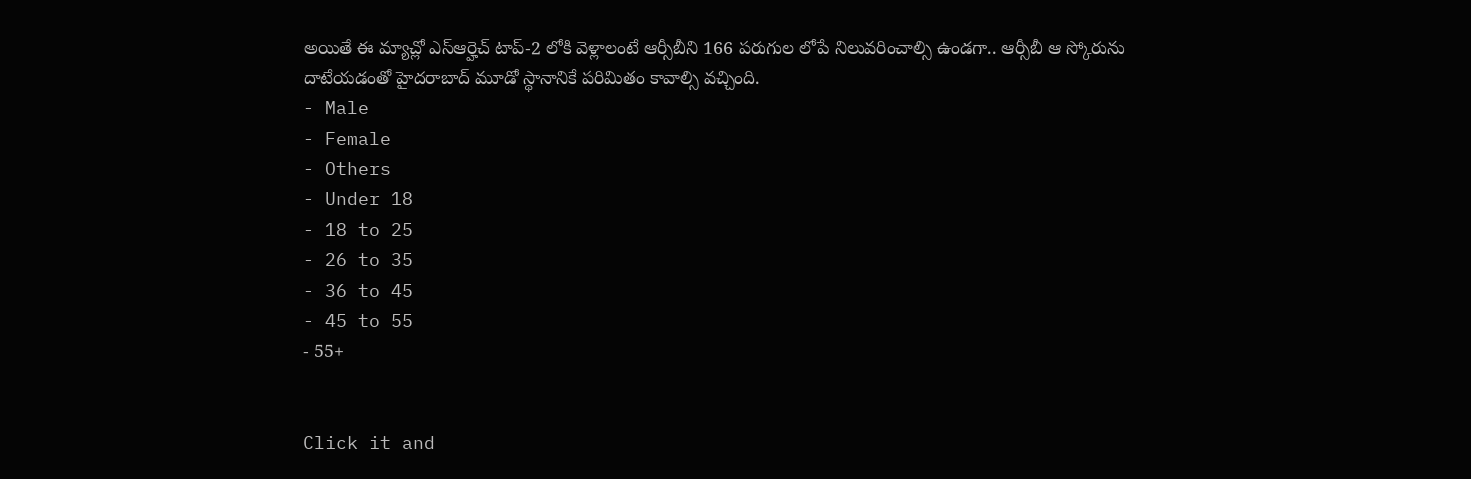అయితే ఈ మ్యాచ్లో ఎస్ఆర్హెచ్ టాప్-2 లోకి వెళ్లాలంటే ఆర్సీబీని 166 పరుగుల లోపే నిలువరించాల్సి ఉండగా.. ఆర్సీబీ ఆ స్కోరును దాటేయడంతో హైదరాబాద్ మూడో స్థానానికే పరిమితం కావాల్సి వచ్చింది.
- Male
- Female
- Others
- Under 18
- 18 to 25
- 26 to 35
- 36 to 45
- 45 to 55
- 55+


Click it and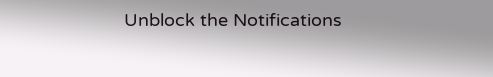Unblock the Notifications